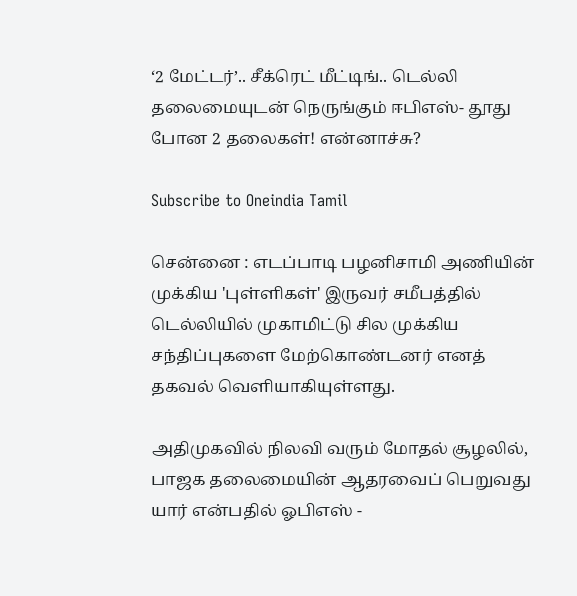‘2 மேட்டர்’.. சீக்ரெட் மீட்டிங்.. டெல்லி தலைமையுடன் நெருங்கும் ஈபிஎஸ்- தூது போன 2 தலைகள்! என்னாச்சு?

Subscribe to Oneindia Tamil

சென்னை : எடப்பாடி பழனிசாமி அணியின் முக்கிய 'புள்ளிகள்' இருவர் சமீபத்தில் டெல்லியில் முகாமிட்டு சில முக்கிய சந்திப்புகளை மேற்கொண்டனர் எனத் தகவல் வெளியாகியுள்ளது.

அதிமுகவில் நிலவி வரும் மோதல் சூழலில், பாஜக தலைமையின் ஆதரவைப் பெறுவது யார் என்பதில் ஓபிஎஸ் -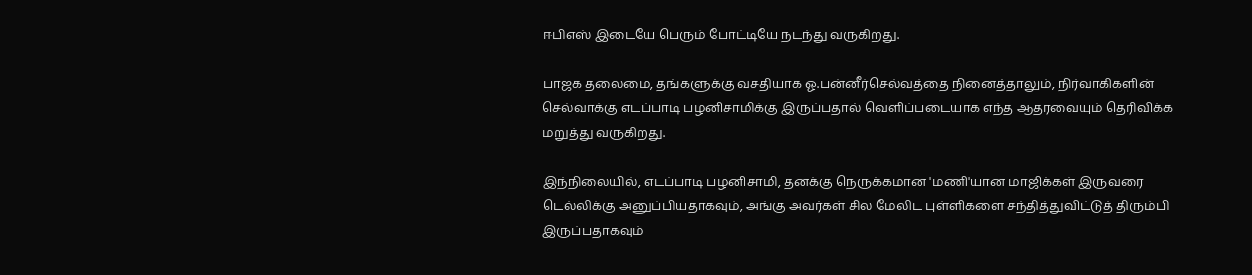ஈபிஎஸ் இடையே பெரும் போட்டியே நடந்து வருகிறது.

பாஜக தலைமை, தங்களுக்கு வசதியாக ஓ.பன்னீர்செல்வத்தை நினைத்தாலும், நிர்வாகிகளின் செல்வாக்கு எடப்பாடி பழனிசாமிக்கு இருப்பதால் வெளிப்படையாக எந்த ஆதரவையும் தெரிவிக்க மறுத்து வருகிறது.

இந்நிலையில், எடப்பாடி பழனிசாமி, தனக்கு நெருக்கமான 'மணி'யான மாஜிக்கள் இருவரை டெல்லிக்கு அனுப்பியதாகவும், அங்கு அவர்கள் சில மேலிட புள்ளிகளை சந்தித்துவிட்டுத் திரும்பி இருப்பதாகவும்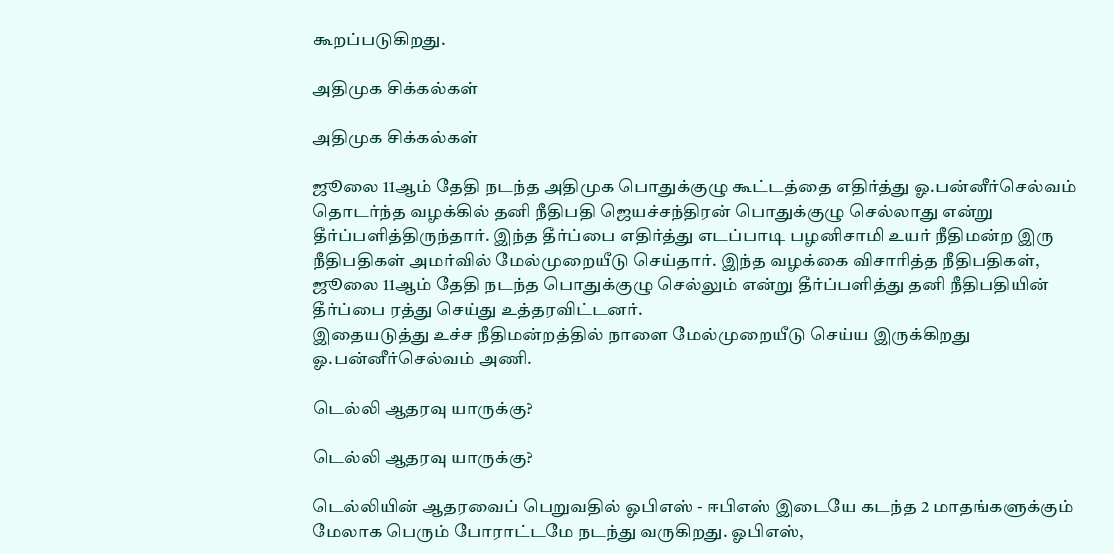கூறப்படுகிறது.

அதிமுக சிக்கல்கள்

அதிமுக சிக்கல்கள்

ஜூலை 11ஆம் தேதி நடந்த அதிமுக பொதுக்குழு கூட்டத்தை எதிர்த்து ஓ.பன்னீர்செல்வம் தொடர்ந்த வழக்கில் தனி நீதிபதி ஜெயச்சந்திரன் பொதுக்குழு செல்லாது என்று தீர்ப்பளித்திருந்தார். இந்த தீர்ப்பை எதிர்த்து எடப்பாடி பழனிசாமி உயர் நீதிமன்ற இரு நீதிபதிகள் அமர்வில் மேல்முறையீடு செய்தார். இந்த வழக்கை விசாரித்த நீதிபதிகள், ஜூலை 11ஆம் தேதி நடந்த பொதுக்குழு செல்லும் என்று தீர்ப்பளித்து தனி நீதிபதியின் தீர்ப்பை ரத்து செய்து உத்தரவிட்டனர்.
இதையடுத்து உச்ச நீதிமன்றத்தில் நாளை மேல்முறையீடு செய்ய இருக்கிறது ஓ.பன்னீர்செல்வம் அணி.

டெல்லி ஆதரவு யாருக்கு?

டெல்லி ஆதரவு யாருக்கு?

டெல்லியின் ஆதரவைப் பெறுவதில் ஓபிஎஸ் - ஈபிஎஸ் இடையே கடந்த 2 மாதங்களுக்கும் மேலாக பெரும் போராட்டமே நடந்து வருகிறது. ஓபிஎஸ்,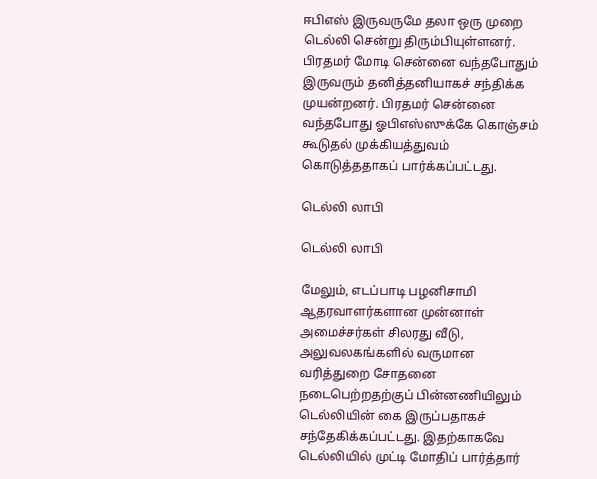ஈபிஎஸ் இருவருமே தலா ஒரு முறை டெல்லி சென்று திரும்பியுள்ளனர். பிரதமர் மோடி சென்னை வந்தபோதும் இருவரும் தனித்தனியாகச் சந்திக்க முயன்றனர். பிரதமர் சென்னை வந்தபோது ஓபிஎஸ்ஸுக்கே கொஞ்சம் கூடுதல் முக்கியத்துவம் கொடுத்ததாகப் பார்க்கப்பட்டது.

டெல்லி லாபி

டெல்லி லாபி

மேலும், எடப்பாடி பழனிசாமி ஆதரவாளர்களான முன்னாள் அமைச்சர்கள் சிலரது வீடு, அலுவலகங்களில் வருமான வரித்துறை சோதனை நடைபெற்றதற்குப் பின்னணியிலும் டெல்லியின் கை இருப்பதாகச் சந்தேகிக்கப்பட்டது. இதற்காகவே டெல்லியில் முட்டி மோதிப் பார்த்தார்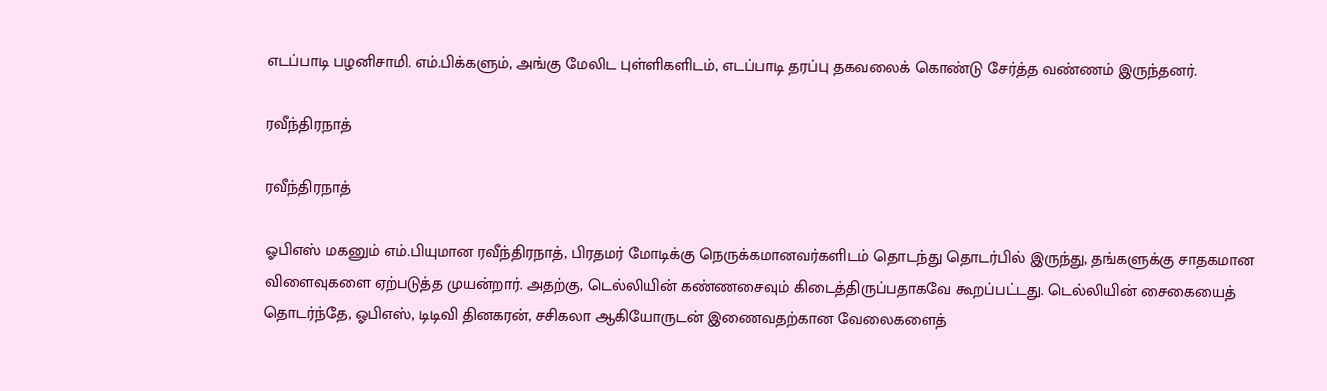எடப்பாடி பழனிசாமி. எம்.பிக்களும், அங்கு மேலிட புள்ளிகளிடம், எடப்பாடி தரப்பு தகவலைக் கொண்டு சேர்த்த வண்ணம் இருந்தனர்.

ரவீந்திரநாத்

ரவீந்திரநாத்

ஓபிஎஸ் மகனும் எம்.பியுமான ரவீந்திரநாத், பிரதமர் மோடிக்கு நெருக்கமானவர்களிடம் தொடந்து தொடர்பில் இருந்து, தங்களுக்கு சாதகமான விளைவுகளை ஏற்படுத்த முயன்றார். அதற்கு, டெல்லியின் கண்ணசைவும் கிடைத்திருப்பதாகவே கூறப்பட்டது. டெல்லியின் சைகையைத் தொடர்ந்தே, ஓபிஎஸ், டிடிவி தினகரன், சசிகலா ஆகியோருடன் இணைவதற்கான வேலைகளைத்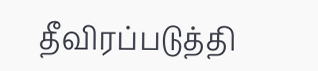தீவிரப்படுத்தி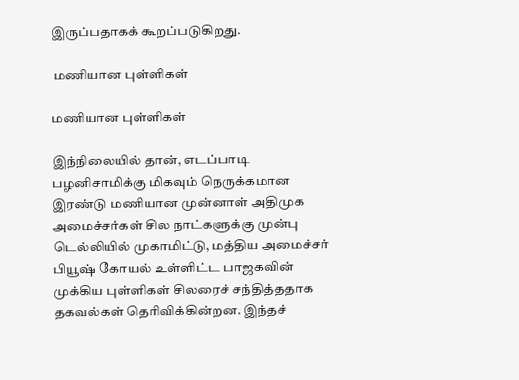இருப்பதாகக் கூறப்படுகிறது.

 மணியான புள்ளிகள்

மணியான புள்ளிகள்

இந்நிலையில் தான், எடப்பாடி பழனிசாமிக்கு மிகவும் நெருக்கமான இரண்டு மணியான முன்னாள் அதிமுக அமைச்சர்கள் சில நாட்களுக்கு முன்பு டெல்லியில் முகாமிட்டு, மத்திய அமைச்சர் பியூஷ் கோயல் உள்ளிட்ட பாஜகவின் முக்கிய புள்ளிகள் சிலரைச் சந்தித்ததாக தகவல்கள் தெரிவிக்கின்றன. இந்தச்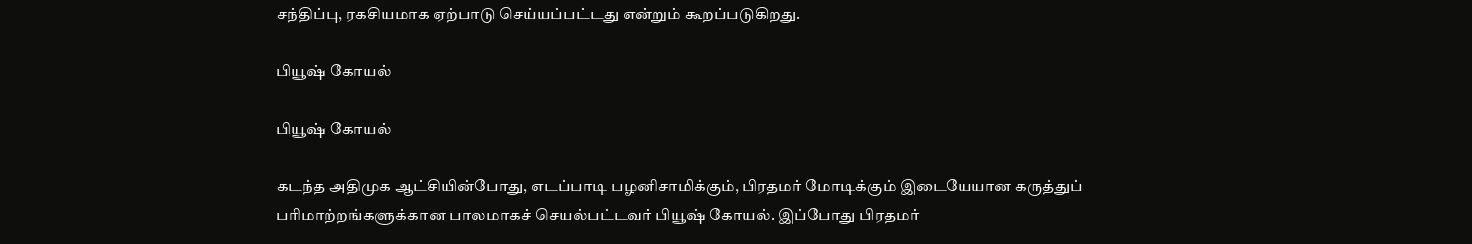சந்திப்பு, ரகசியமாக ஏற்பாடு செய்யப்பட்டது என்றும் கூறப்படுகிறது.

பியூஷ் கோயல்

பியூஷ் கோயல்

கடந்த அதிமுக ஆட்சியின்போது, எடப்பாடி பழனிசாமிக்கும், பிரதமர் மோடிக்கும் இடையேயான கருத்துப் பரிமாற்றங்களுக்கான பாலமாகச் செயல்பட்டவர் பியூஷ் கோயல். இப்போது பிரதமர்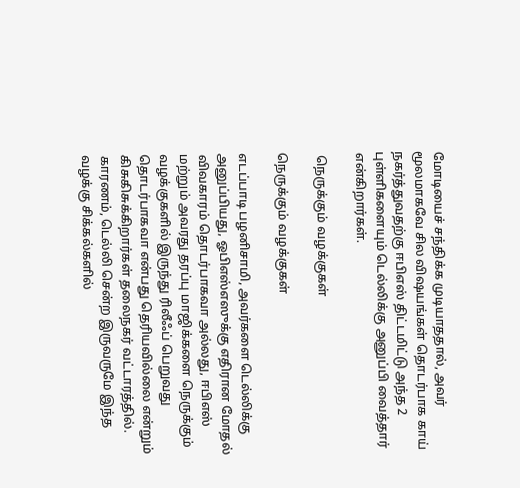மோடியைச் சந்திக்க முடியாததால், அவர் மூலமாகவே சில விஷயங்கள் தொடர்பாக காய் நகர்த்துவதற்கு ஈபிஎஸ் திட்டமிட்டு அந்த 2 புள்ளிகளையும் டெல்லிக்கு அனுப்பி வைத்தார் என்கிறார்கள்.

 நெருக்கும் வழக்குகள்

நெருக்கும் வழக்குகள்

எடப்பாடி பழனிசாமி, அவர்களை டெல்லிக்கு அனுப்பியது, ஓபிஎஸ்எஸுக்கு எதிரான மோதல் விவகாரம் தொடர்பாகவா அல்லது, ஈபிஎஸ் மற்றும் அவரது தரப்பு மாஜிக்களை நெருக்கும் வழக்குகளில் இருந்து ரிலீஃப் பெறுவது தொடர்பாகவா என்பது தெரியவில்லை என்றும் கிசுகிசுக்கிறார்கள் தலைநகர் வட்டாரத்தில். காரணம், டெல்லி சென்ற இருவருமே இந்த வழக்கு சிக்கல்களில்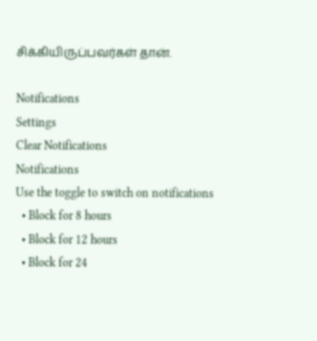சிக்கியிருப்பவர்கள் தான்.

Notifications
Settings
Clear Notifications
Notifications
Use the toggle to switch on notifications
  • Block for 8 hours
  • Block for 12 hours
  • Block for 24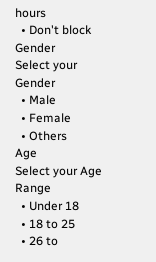hours
  • Don't block
Gender
Select your Gender
  • Male
  • Female
  • Others
Age
Select your Age Range
  • Under 18
  • 18 to 25
  • 26 to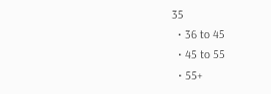35
  • 36 to 45
  • 45 to 55
  • 55+